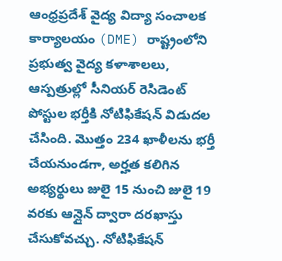ఆంధ్రప్రదేశ్ వైద్య విద్యా సంచాలక కార్యాలయం (DME) రాష్ట్రంలోని ప్రభుత్వ వైద్య కళాశాలలు, ఆస్పత్రుల్లో సీనియర్ రెసిడెంట్ పోస్టుల భర్తీకి నోటిఫికేషన్ విడుదల చేసింది. మొత్తం 234 ఖాళీలను భర్తీ చేయనుండగా, అర్హత కలిగిన అభ్యర్థులు జులై 15 నుంచి జులై 19 వరకు ఆన్లైన్ ద్వారా దరఖాస్తు చేసుకోవచ్చు. నోటిఫికేషన్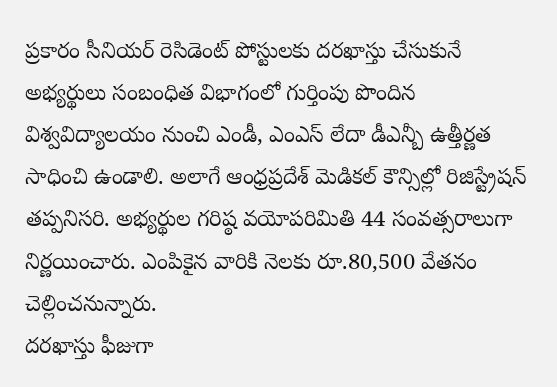ప్రకారం సీనియర్ రెసిడెంట్ పోస్టులకు దరఖాస్తు చేసుకునే అభ్యర్థులు సంబంధిత విభాగంలో గుర్తింపు పొందిన విశ్వవిద్యాలయం నుంచి ఎండీ, ఎంఎస్ లేదా డీఎన్బీ ఉత్తీర్ణత సాధించి ఉండాలి. అలాగే ఆంధ్రప్రదేశ్ మెడికల్ కౌన్సిల్లో రిజిస్ట్రేషన్ తప్పనిసరి. అభ్యర్థుల గరిష్ఠ వయోపరిమితి 44 సంవత్సరాలుగా నిర్ణయించారు. ఎంపికైన వారికి నెలకు రూ.80,500 వేతనం చెల్లించనున్నారు.
దరఖాస్తు ఫీజుగా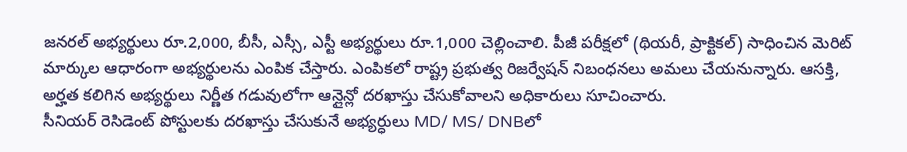జనరల్ అభ్యర్థులు రూ.2,000, బీసీ, ఎస్సీ, ఎస్టీ అభ్యర్థులు రూ.1,000 చెల్లించాలి. పీజీ పరీక్షలో (థియరీ, ప్రాక్టికల్) సాధించిన మెరిట్ మార్కుల ఆధారంగా అభ్యర్థులను ఎంపిక చేస్తారు. ఎంపికలో రాష్ట్ర ప్రభుత్వ రిజర్వేషన్ నిబంధనలు అమలు చేయనున్నారు. ఆసక్తి, అర్హత కలిగిన అభ్యర్థులు నిర్ణీత గడువులోగా ఆన్లైన్లో దరఖాస్తు చేసుకోవాలని అధికారులు సూచించారు.
సీనియర్ రెసిడెంట్ పోస్టులకు దరఖాస్తు చేసుకునే అభ్యర్ధులు MD/ MS/ DNBలో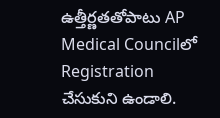ఉత్తీర్ణతతోపాటు AP Medical Councilలో Registration చేసుకుని ఉండాలి.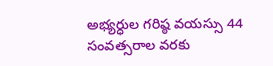అభ్యర్ధుల గరిష్ఠ వయస్సు 44 సంవత్సరాల వరకు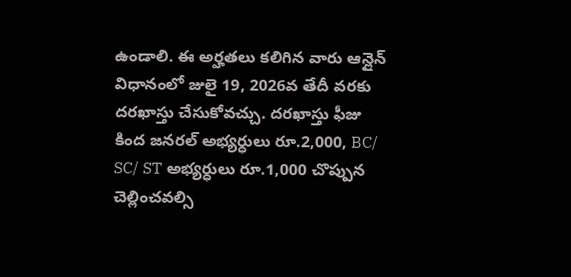ఉండాలి. ఈ అర్హతలు కలిగిన వారు ఆన్లైన్ విధానంలో జులై 19, 2026వ తేదీ వరకు దరఖాస్తు చేసుకోవచ్చు. దరఖాస్తు ఫీజు కింద జనరల్ అభ్యర్ధులు రూ.2,000, BC/ SC/ ST అభ్యర్ధులు రూ.1,000 చొప్పున చెల్లించవల్సి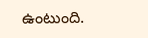ఉంటుంది.